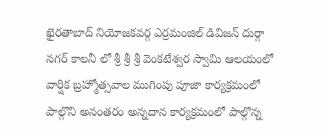ఖైరతాబాద్ నియోజకవర్గ ఎర్రమంజిల్ డివిజన్ దుర్గా నగర్ కాలనీ లో శ్రీ శ్రీ శ్రీ వెంకటేశ్వర స్వామి ఆలయంలో వార్షిక బ్రహ్మోత్సవాల ముగింపు పూజా కార్యక్రమంలో పాల్గొని అనంతరం అన్నదాన కార్యక్రమంలో పాల్గొన్న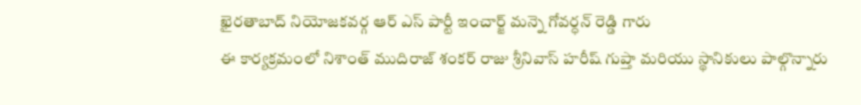ఖైరతాబాద్ నియోజకవర్గ ఆర్ ఎస్ పార్టీ ఇంచార్జ్ మన్నె గోవర్ధన్ రెడ్డి గారు
ఈ కార్యక్రమంలో నిశాంత్ ముదిరాజ్ శంకర్ రాజు శ్రీనివాస్ హరీష్ గుప్తా మరియు స్థానికులు పాల్గొన్నారు